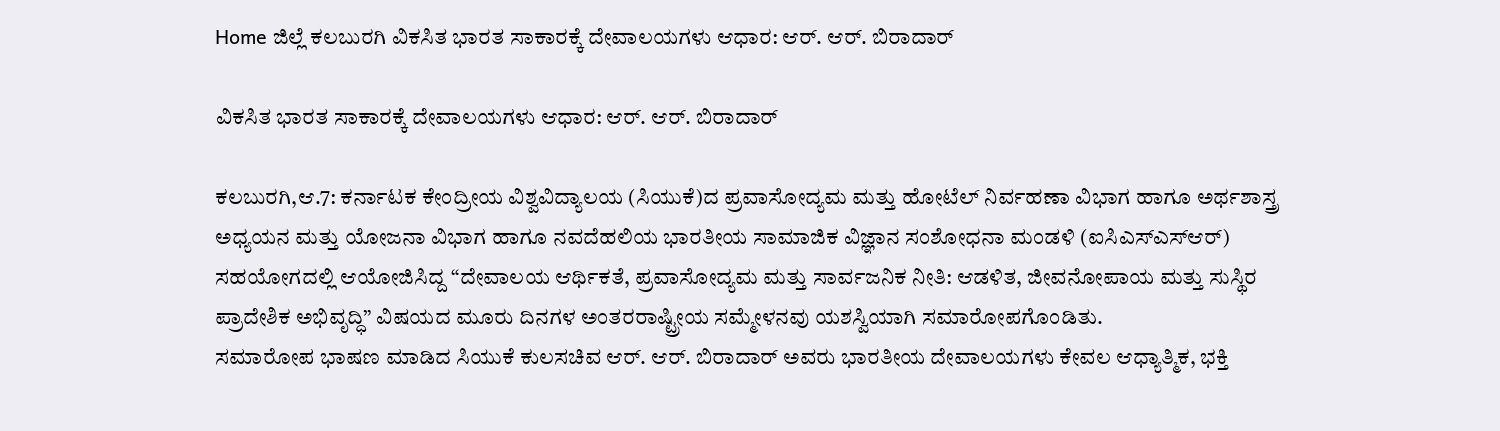Home ಜಿಲ್ಲೆ ಕಲಬುರಗಿ ವಿಕಸಿತ ಭಾರತ ಸಾಕಾರಕ್ಕೆ ದೇವಾಲಯಗಳು ಆಧಾರ: ಆರ್. ಆರ್. ಬಿರಾದಾರ್

ವಿಕಸಿತ ಭಾರತ ಸಾಕಾರಕ್ಕೆ ದೇವಾಲಯಗಳು ಆಧಾರ: ಆರ್. ಆರ್. ಬಿರಾದಾರ್

ಕಲಬುರಗಿ,ಆ.7: ಕರ್ನಾಟಕ ಕೇಂದ್ರೀಯ ವಿಶ್ವವಿದ್ಯಾಲಯ (ಸಿಯುಕೆ)ದ ಪ್ರವಾಸೋದ್ಯಮ ಮತ್ತು ಹೋಟೆಲ್ ನಿರ್ವಹಣಾ ವಿಭಾಗ ಹಾಗೂ ಅರ್ಥಶಾಸ್ತ್ರ ಅಧ್ಯಯನ ಮತ್ತು ಯೋಜನಾ ವಿಭಾಗ ಹಾಗೂ ನವದೆಹಲಿಯ ಭಾರತೀಯ ಸಾಮಾಜಿಕ ವಿಜ್ಞಾನ ಸಂಶೋಧನಾ ಮಂಡಳಿ (ಐಸಿಎಸ್‍ಎಸ್‍ಆರ್) ಸಹಯೋಗದಲ್ಲಿ ಆಯೋಜಿಸಿದ್ದ “ದೇವಾಲಯ ಆರ್ಥಿಕತೆ, ಪ್ರವಾಸೋದ್ಯಮ ಮತ್ತು ಸಾರ್ವಜನಿಕ ನೀತಿ: ಆಡಳಿತ, ಜೀವನೋಪಾಯ ಮತ್ತು ಸುಸ್ಥಿರ ಪ್ರಾದೇಶಿಕ ಅಭಿವೃದ್ಧಿ” ವಿಷಯದ ಮೂರು ದಿನಗಳ ಅಂತರರಾಷ್ಟ್ರೀಯ ಸಮ್ಮೇಳನವು ಯಶಸ್ವಿಯಾಗಿ ಸಮಾರೋಪಗೊಂಡಿತು.
ಸಮಾರೋಪ ಭಾಷಣ ಮಾಡಿದ ಸಿಯುಕೆ ಕುಲಸಚಿವ ಆರ್. ಆರ್. ಬಿರಾದಾರ್ ಅವರು ಭಾರತೀಯ ದೇವಾಲಯಗಳು ಕೇವಲ ಆಧ್ಯಾತ್ಮಿಕ, ಭಕ್ತಿ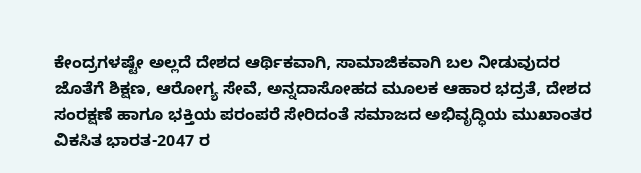ಕೇಂದ್ರಗಳಷ್ಟೇ ಅಲ್ಲದೆ ದೇಶದ ಆರ್ಥಿಕವಾಗಿ, ಸಾಮಾಜಿಕವಾಗಿ ಬಲ ನೀಡುವುದರ ಜೊತೆಗೆ ಶಿಕ್ಷಣ, ಆರೋಗ್ಯ ಸೇವೆ, ಅನ್ನದಾಸೋಹದ ಮೂಲಕ ಆಹಾರ ಭದ್ರತೆ, ದೇಶದ ಸಂರಕ್ಷಣೆ ಹಾಗೂ ಭಕ್ತಿಯ ಪರಂಪರೆ ಸೇರಿದಂತೆ ಸಮಾಜದ ಅಭಿವೃದ್ಧಿಯ ಮುಖಾಂತರ ವಿಕಸಿತ ಭಾರತ-2047 ರ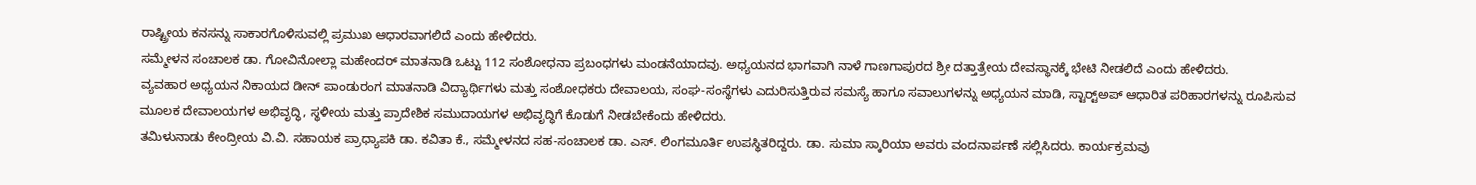ರಾಷ್ಟ್ರೀಯ ಕನಸನ್ನು ಸಾಕಾರಗೊಳಿಸುವಲ್ಲಿ ಪ್ರಮುಖ ಆಧಾರವಾಗಲಿದೆ ಎಂದು ಹೇಳಿದರು.
ಸಮ್ಮೇಳನ ಸಂಚಾಲಕ ಡಾ. ಗೋವಿನೋಲ್ಲಾ ಮಹೇಂದರ್ ಮಾತನಾಡಿ ಒಟ್ಟು 112 ಸಂಶೋಧನಾ ಪ್ರಬಂಧಗಳು ಮಂಡನೆಯಾದವು. ಅಧ್ಯಯನದ ಭಾಗವಾಗಿ ನಾಳೆ ಗಾಣಗಾಪುರದ ಶ್ರೀ ದತ್ತಾತ್ರೇಯ ದೇವಸ್ಥಾನಕ್ಕೆ ಭೇಟಿ ನೀಡಲಿದೆ ಎಂದು ಹೇಳಿದರು.
ವ್ಯವಹಾರ ಅಧ್ಯಯನ ನಿಕಾಯದ ಡೀನ್ ಪಾಂಡುರಂಗ ಮಾತನಾಡಿ ವಿದ್ಯಾರ್ಥಿಗಳು ಮತ್ತು ಸಂಶೋಧಕರು ದೇವಾಲಯ, ಸಂಘ-ಸಂಸ್ಥೆಗಳು ಎದುರಿಸುತ್ತಿರುವ ಸಮಸ್ಯೆ ಹಾಗೂ ಸವಾಲುಗಳನ್ನು ಅಧ್ಯಯನ ಮಾಡಿ, ಸ್ಟಾರ್ಟ್‍ಅಪ್ ಆಧಾರಿತ ಪರಿಹಾರಗಳನ್ನು ರೂಪಿಸುವ ಮೂಲಕ ದೇವಾಲಯಗಳ ಅಭಿವೃದ್ಧಿ, ಸ್ಥಳೀಯ ಮತ್ತು ಪ್ರಾದೇಶಿಕ ಸಮುದಾಯಗಳ ಅಭಿವೃದ್ಧಿಗೆ ಕೊಡುಗೆ ನೀಡಬೇಕೆಂದು ಹೇಳಿದರು.
ತಮಿಳುನಾಡು ಕೇಂದ್ರೀಯ ವಿ.ವಿ. ಸಹಾಯಕ ಪ್ರಾಧ್ಯಾಪಕಿ ಡಾ. ಕವಿತಾ ಕೆ., ಸಮ್ಮೇಳನದ ಸಹ-ಸಂಚಾಲಕ ಡಾ. ಎಸ್. ಲಿಂಗಮೂರ್ತಿ ಉಪಸ್ಥಿತರಿದ್ದರು. ಡಾ. ಸುಮಾ ಸ್ಕಾರಿಯಾ ಅವರು ವಂದನಾರ್ಪಣೆ ಸಲ್ಲಿಸಿದರು. ಕಾರ್ಯಕ್ರಮವು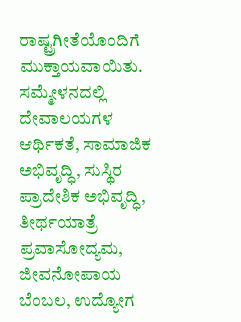ರಾಷ್ಟ್ರಗೀತೆಯೊಂದಿಗೆ ಮುಕ್ತಾಯವಾಯಿತು.
ಸಮ್ಮೇಳನದಲ್ಲಿ ದೇವಾಲಯಗಳ ಆರ್ಥಿಕತೆ, ಸಾಮಾಜಿಕ ಅಭಿವೃದ್ಧಿ, ಸುಸ್ಥಿರ ಪ್ರಾದೇಶಿಕ ಅಭಿವೃದ್ಧಿ, ತೀರ್ಥಯಾತ್ರೆ ಪ್ರವಾಸೋದ್ಯಮ, ಜೀವನೋಪಾಯ ಬೆಂಬಲ, ಉದ್ಯೋಗ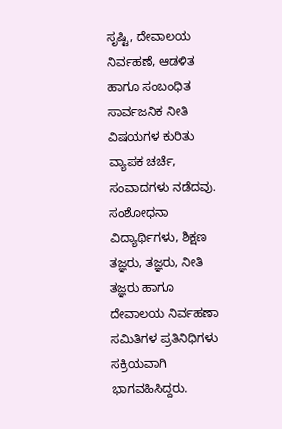ಸೃಷ್ಟಿ, ದೇವಾಲಯ ನಿರ್ವಹಣೆ, ಆಡಳಿತ ಹಾಗೂ ಸಂಬಂಧಿತ ಸಾರ್ವಜನಿಕ ನೀತಿ ವಿಷಯಗಳ ಕುರಿತು ವ್ಯಾಪಕ ಚರ್ಚೆ, ಸಂವಾದಗಳು ನಡೆದವು.
ಸಂಶೋಧನಾ ವಿದ್ಯಾರ್ಥಿಗಳು, ಶಿಕ್ಷಣ ತಜ್ಞರು, ತಜ್ಞರು, ನೀತಿ ತಜ್ಞರು ಹಾಗೂ ದೇವಾಲಯ ನಿರ್ವಹಣಾ ಸಮಿತಿಗಳ ಪ್ರತಿನಿಧಿಗಳು ಸಕ್ರಿಯವಾಗಿ ಭಾಗವಹಿಸಿದ್ದರು.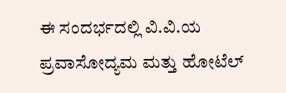ಈ ಸಂದರ್ಭದಲ್ಲಿ ವಿ.ವಿ.ಯ ಪ್ರವಾಸೋದ್ಯಮ ಮತ್ತು ಹೋಟೆಲ್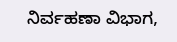ನಿರ್ವಹಣಾ ವಿಭಾಗ,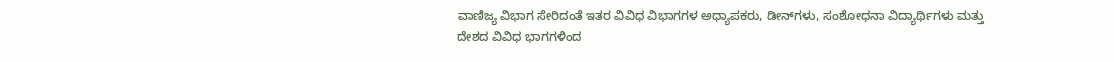ವಾಣಿಜ್ಯ ವಿಭಾಗ ಸೇರಿದಂತೆ ಇತರ ವಿವಿಧ ವಿಭಾಗಗಳ ಅಧ್ಯಾಪಕರು, ಡೀನ್‍ಗಳು, ಸಂಶೋಧನಾ ವಿದ್ಯಾರ್ಥಿಗಳು ಮತ್ತು ದೇಶದ ವಿವಿಧ ಭಾಗಗಳಿಂದ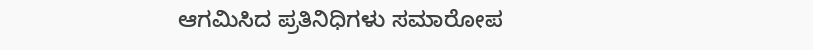ಆಗಮಿಸಿದ ಪ್ರತಿನಿಧಿಗಳು ಸಮಾರೋಪ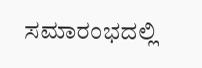ಸಮಾರಂಭದಲ್ಲಿ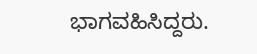ಭಾಗವಹಿಸಿದ್ದರು.